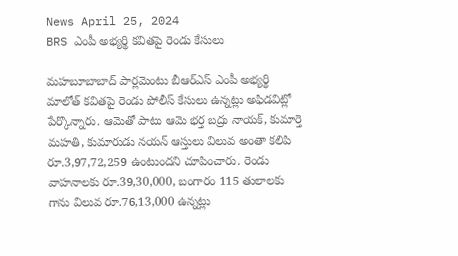News April 25, 2024
BRS ఎంపీ అభ్యర్థి కవితపై రెండు కేసులు

మహబూబాబాద్ పార్లమెంటు బీఆర్ఎస్ ఎంపీ అభ్యర్థి మాలోత్ కవితపై రెండు పోలీస్ కేసులు ఉన్నట్లు అఫిడవిట్లో పేర్కొన్నారు. ఆమెతో పాటు ఆమె భర్త బద్రు నాయక్, కుమార్తె మహతి, కుమారుడు నయన్ ఆస్తులు విలువ అంతా కలిపి రూ.3,97,72,259 ఉంటుందని చూపించారు. రెండు వాహనాలకు రూ.39,30,000, బంగారం 115 తులాలకు గాను విలువ రూ.76,13,000 ఉన్నట్లు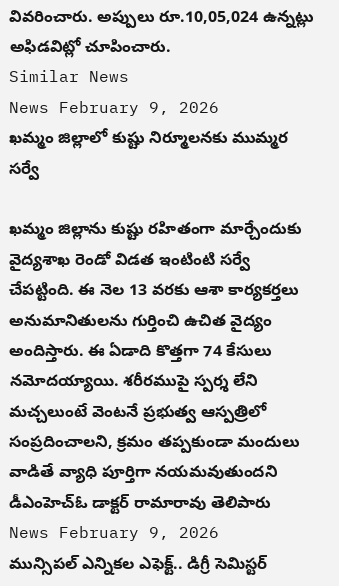వివరించారు. అప్పులు రూ.10,05,024 ఉన్నట్లు అఫిడవిట్లో చూపించారు.
Similar News
News February 9, 2026
ఖమ్మం జిల్లాలో కుష్టు నిర్మూలనకు ముమ్మర సర్వే

ఖమ్మం జిల్లాను కుష్టు రహితంగా మార్చేందుకు వైద్యశాఖ రెండో విడత ఇంటింటి సర్వే చేపట్టింది. ఈ నెల 13 వరకు ఆశా కార్యకర్తలు అనుమానితులను గుర్తించి ఉచిత వైద్యం అందిస్తారు. ఈ ఏడాది కొత్తగా 74 కేసులు నమోదయ్యాయి. శరీరముపై స్పర్శ లేని మచ్చలుంటే వెంటనే ప్రభుత్వ ఆస్పత్రిలో సంప్రదించాలని, క్రమం తప్పకుండా మందులు వాడితే వ్యాధి పూర్తిగా నయమవుతుందని డీఎంహెచ్ఓ డాక్టర్ రామారావు తెలిపారు
News February 9, 2026
మున్సిపల్ ఎన్నికల ఎఫెక్ట్.. డిగ్రీ సెమిస్టర్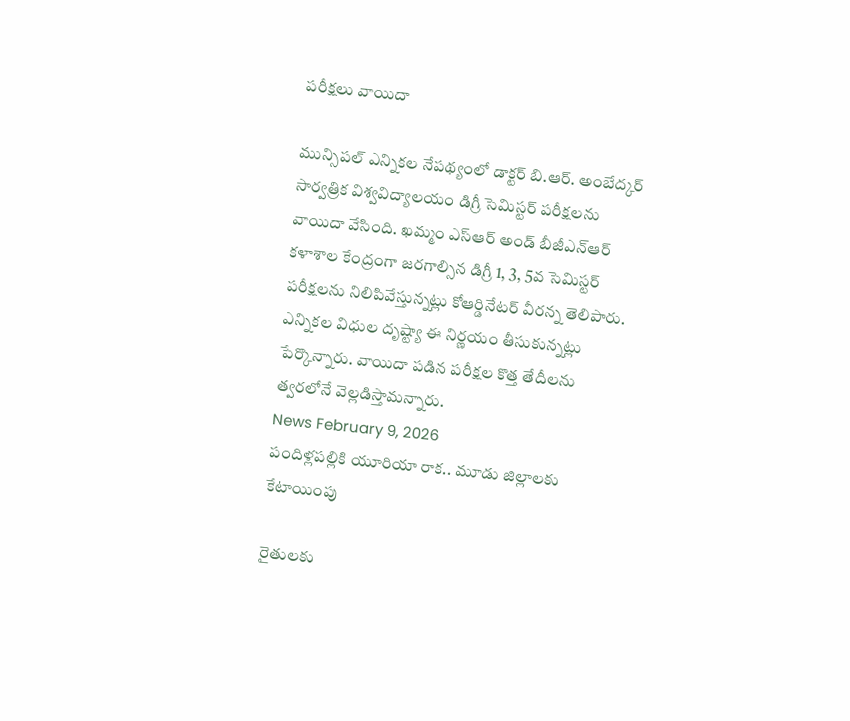పరీక్షలు వాయిదా

మున్సిపల్ ఎన్నికల నేపథ్యంలో డాక్టర్ బి.ఆర్. అంబేద్కర్ సార్వత్రిక విశ్వవిద్యాలయం డిగ్రీ సెమిస్టర్ పరీక్షలను వాయిదా వేసింది. ఖమ్మం ఎస్ఆర్ అండ్ బీజీఎన్ఆర్ కళాశాల కేంద్రంగా జరగాల్సిన డిగ్రీ 1, 3, 5వ సెమిస్టర్ పరీక్షలను నిలిపివేస్తున్నట్లు కోఆర్డినేటర్ వీరన్న తెలిపారు. ఎన్నికల విధుల దృష్ట్యా ఈ నిర్ణయం తీసుకున్నట్లు పేర్కొన్నారు. వాయిదా పడిన పరీక్షల కొత్త తేదీలను త్వరలోనే వెల్లడిస్తామన్నారు.
News February 9, 2026
పందిళ్లపల్లికి యూరియా రాక.. మూడు జిల్లాలకు కేటాయింపు

రైతులకు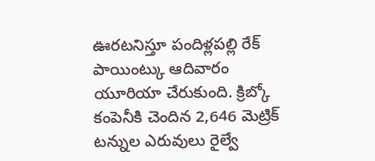ఊరటనిస్తూ పందిళ్లపల్లి రేక్ పాయింట్కు ఆదివారం యూరియా చేరుకుంది. క్రిబ్కో కంపెనీకి చెందిన 2,646 మెట్రిక్ టన్నుల ఎరువులు రైల్వే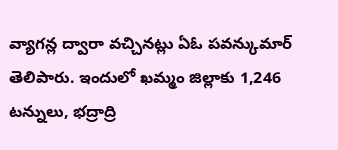వ్యాగన్ల ద్వారా వచ్చినట్లు ఏఓ పవన్కుమార్ తెలిపారు. ఇందులో ఖమ్మం జిల్లాకు 1,246 టన్నులు, భద్రాద్రి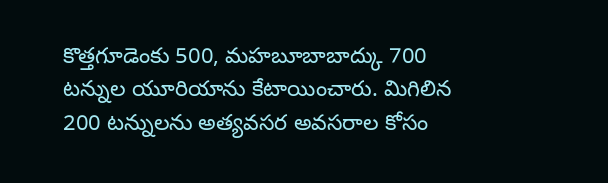కొత్తగూడెంకు 500, మహబూబాబాద్కు 700 టన్నుల యూరియాను కేటాయించారు. మిగిలిన 200 టన్నులను అత్యవసర అవసరాల కోసం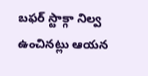బఫర్ స్టాక్గా నిల్వ ఉంచినట్లు ఆయన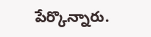పేర్కొన్నారు.